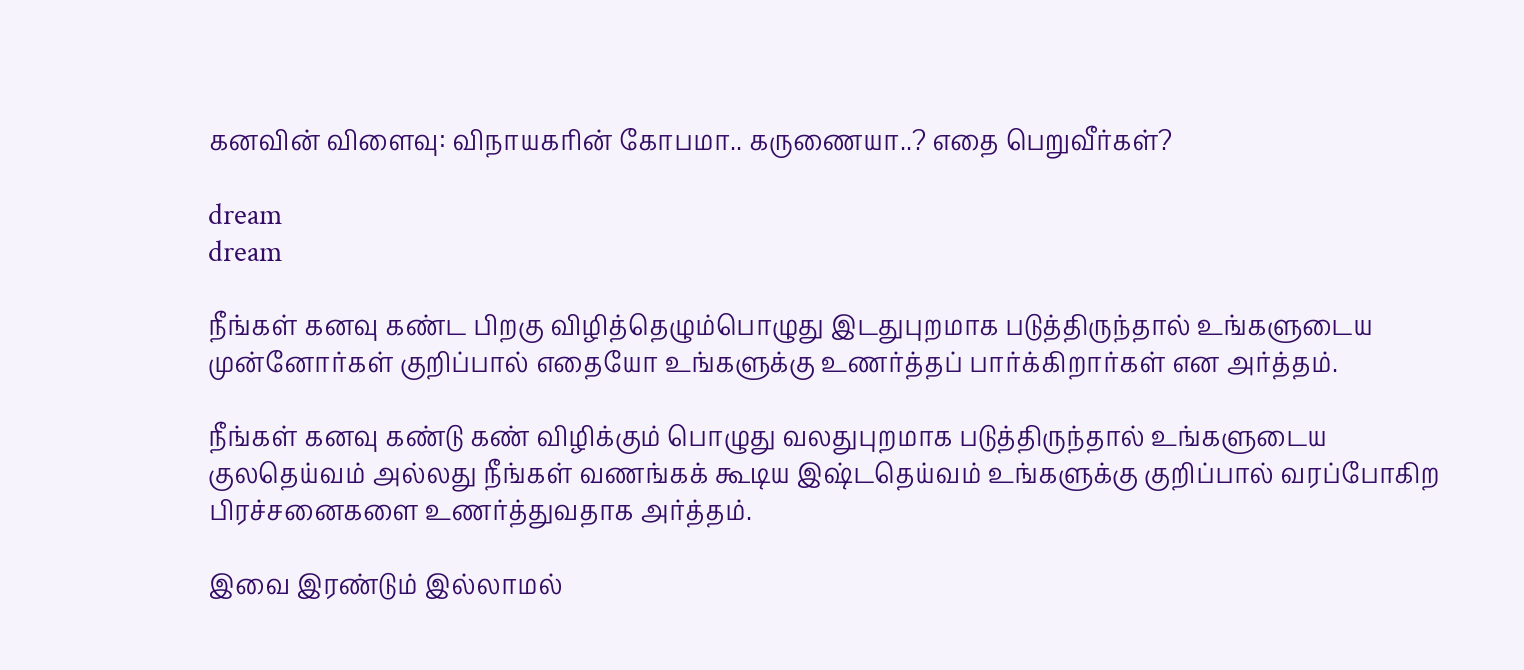கனவின் விளைவு: விநாயகரின் கோபமா.. கருணையா..? எதை பெறுவீர்கள்?

dream
dream

நீங்கள் கனவு கண்ட பிறகு விழித்தெழும்பொழுது இடதுபுறமாக படுத்திருந்தால் உங்களுடைய முன்னோர்கள் குறிப்பால் எதையோ உங்களுக்கு உணர்த்தப் பார்க்கிறார்கள் என அர்த்தம்.

நீங்கள் கனவு கண்டு கண் விழிக்கும் பொழுது வலதுபுறமாக படுத்திருந்தால் உங்களுடைய குலதெய்வம் அல்லது நீங்கள் வணங்கக் கூடிய இஷ்டதெய்வம் உங்களுக்கு குறிப்பால் வரப்போகிற பிரச்சனைகளை உணர்த்துவதாக அர்த்தம்.

இவை இரண்டும் இல்லாமல்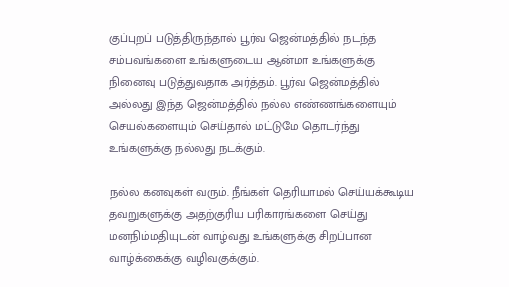குப்புறப் படுத்திருந்தால் பூர்வ ஜென்மத்தில் நடந்த சம்பவங்களை உங்களுடைய ஆன்மா உங்களுக்கு நினைவு படுத்துவதாக அர்த்தம். பூர்வ ஜென்மத்தில் அல்லது இந்த ஜென்மத்தில் நல்ல எண்ணங்களையும் செயல்களையும் செய்தால் மட்டுமே தொடர்ந்து உங்களுக்கு நல்லது நடக்கும்.

நல்ல கனவுகள் வரும். நீங்கள் தெரியாமல் செய்யக்கூடிய தவறுகளுக்கு அதற்குரிய பரிகாரங்களை செய்து மனநிம்மதியுடன் வாழ்வது உங்களுக்கு சிறப்பான வாழ்க்கைக்கு வழிவகுக்கும்.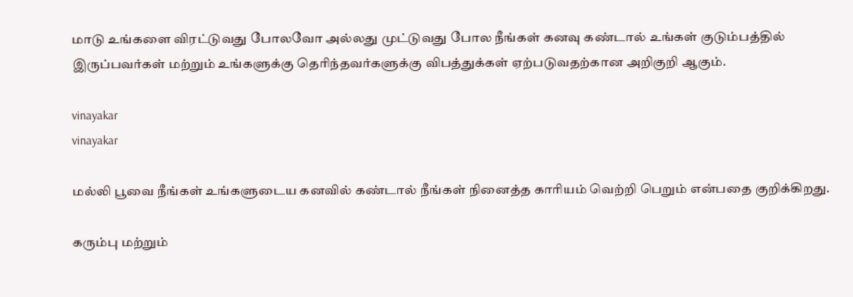மாடு உங்களை விரட்டுவது போலவோ அல்லது முட்டுவது போல நீங்கள் கனவு கண்டால் உங்கள் குடும்பத்தில் இருப்பவர்கள் மற்றும் உங்களுக்கு தெரிந்தவர்களுக்கு விபத்துக்கள் ஏற்படுவதற்கான அறிகுறி ஆகும்.

vinayakar
vinayakar

மல்லி பூவை நீங்கள் உங்களுடைய கனவில் கண்டால் நீங்கள் நினைத்த காரியம் வெற்றி பெறும் என்பதை குறிக்கிறது.

கரும்பு மற்றும்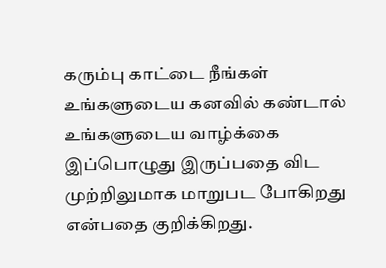கரும்பு காட்டை நீங்கள் உங்களுடைய கனவில் கண்டால் உங்களுடைய வாழ்க்கை இப்பொழுது இருப்பதை விட முற்றிலுமாக மாறுபட போகிறது என்பதை குறிக்கிறது.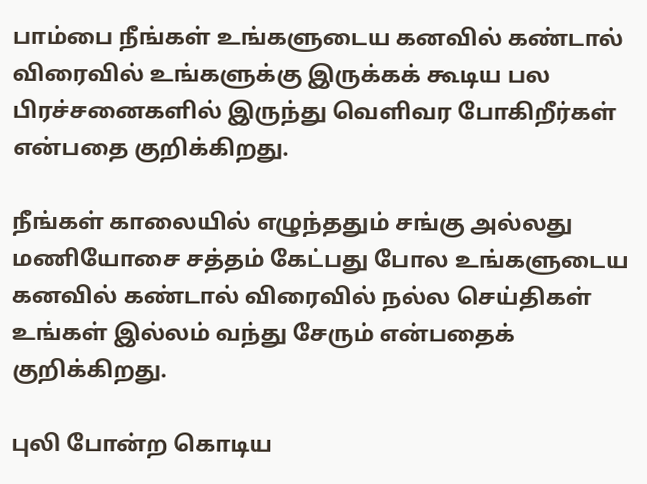பாம்பை நீங்கள் உங்களுடைய கனவில் கண்டால் விரைவில் உங்களுக்கு இருக்கக் கூடிய பல பிரச்சனைகளில் இருந்து வெளிவர போகிறீர்கள் என்பதை குறிக்கிறது.

நீங்கள் காலையில் எழுந்ததும் சங்கு அல்லது மணியோசை சத்தம் கேட்பது போல உங்களுடைய கனவில் கண்டால் விரைவில் நல்ல செய்திகள் உங்கள் இல்லம் வந்து சேரும் என்பதைக் குறிக்கிறது.

புலி போன்ற கொடிய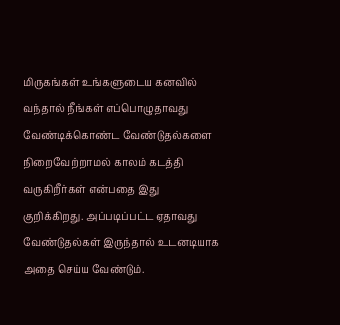மிருகங்கள் உங்களுடைய கனவில் வந்தால் நீங்கள் எப்பொழுதாவது வேண்டிக்கொண்ட வேண்டுதல்களை நிறைவேற்றாமல் காலம் கடத்தி வருகிறீர்கள் என்பதை இது குறிக்கிறது. அப்படிப்பட்ட ஏதாவது வேண்டுதல்கள் இருந்தால் உடனடியாக அதை செய்ய வேண்டும்.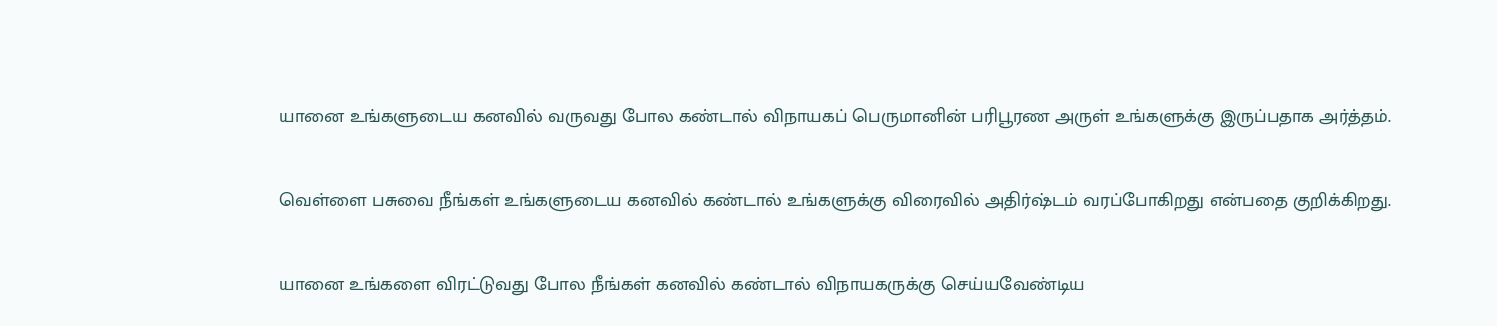யானை உங்களுடைய கனவில் வருவது போல கண்டால் விநாயகப் பெருமானின் பரிபூரண அருள் உங்களுக்கு இருப்பதாக அர்த்தம்.

வெள்ளை பசுவை நீங்கள் உங்களுடைய கனவில் கண்டால் உங்களுக்கு விரைவில் அதிர்ஷ்டம் வரப்போகிறது என்பதை குறிக்கிறது.

யானை உங்களை விரட்டுவது போல நீங்கள் கனவில் கண்டால் விநாயகருக்கு செய்யவேண்டிய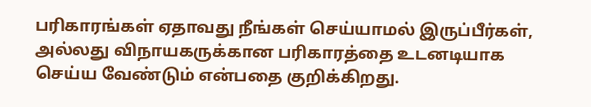பரிகாரங்கள் ஏதாவது நீங்கள் செய்யாமல் இருப்பீர்கள், அல்லது விநாயகருக்கான பரிகாரத்தை உடனடியாக செய்ய வேண்டும் என்பதை குறிக்கிறது.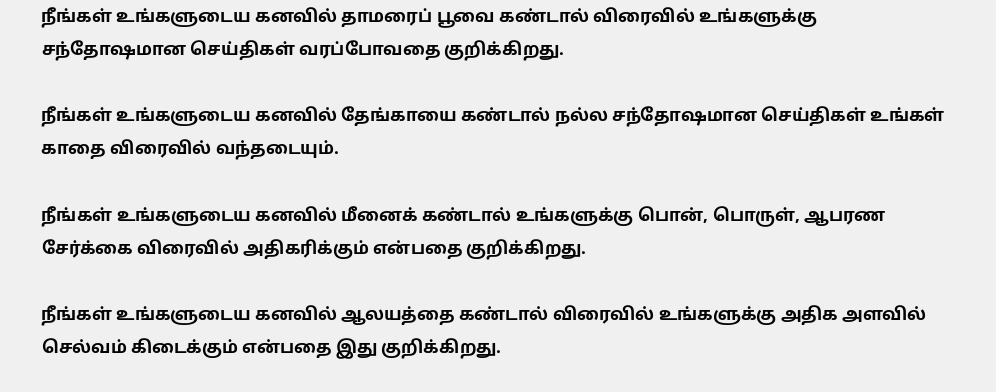நீங்கள் உங்களுடைய கனவில் தாமரைப் பூவை கண்டால் விரைவில் உங்களுக்கு சந்தோஷமான செய்திகள் வரப்போவதை குறிக்கிறது.

நீங்கள் உங்களுடைய கனவில் தேங்காயை கண்டால் நல்ல சந்தோஷமான செய்திகள் உங்கள் காதை விரைவில் வந்தடையும்.

நீங்கள் உங்களுடைய கனவில் மீனைக் கண்டால் உங்களுக்கு பொன், பொருள், ஆபரண சேர்க்கை விரைவில் அதிகரிக்கும் என்பதை குறிக்கிறது.

நீங்கள் உங்களுடைய கனவில் ஆலயத்தை கண்டால் விரைவில் உங்களுக்கு அதிக அளவில் செல்வம் கிடைக்கும் என்பதை இது குறிக்கிறது.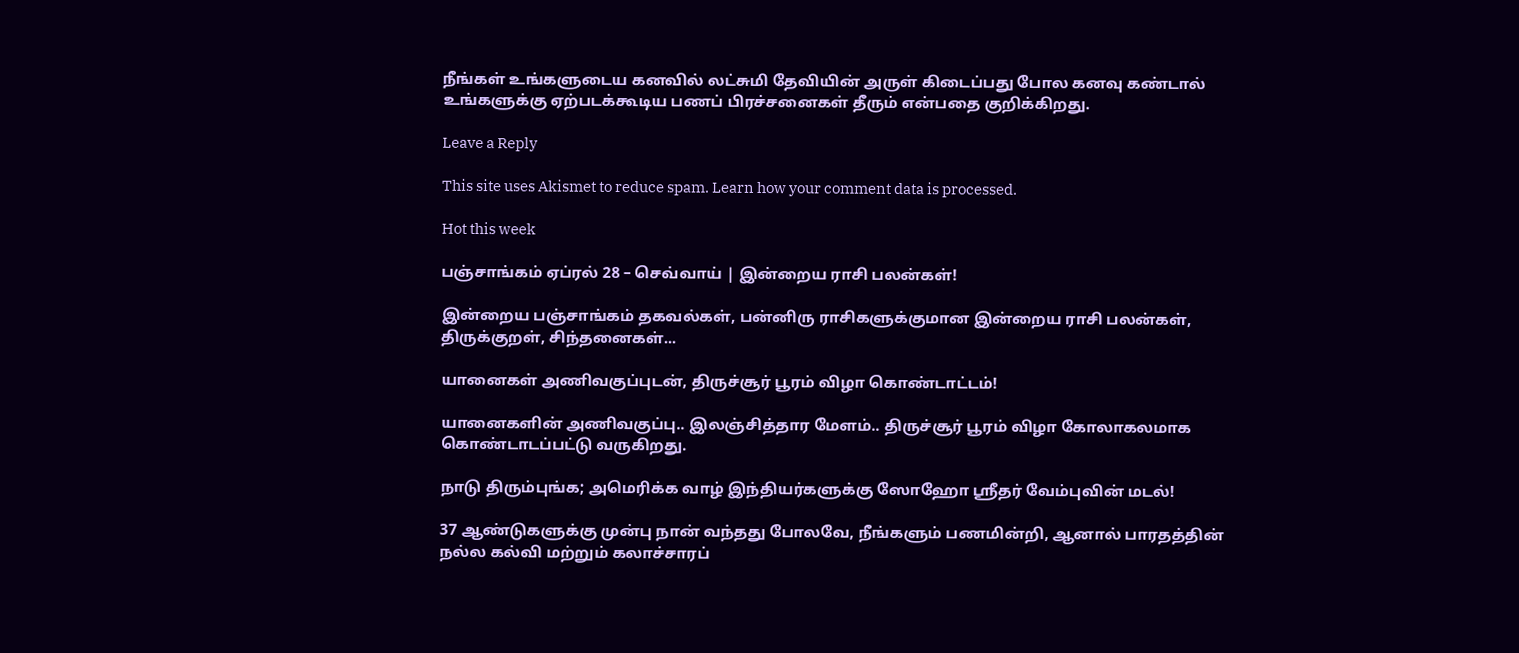நீங்கள் உங்களுடைய கனவில் லட்சுமி தேவியின் அருள் கிடைப்பது போல கனவு கண்டால் உங்களுக்கு ஏற்படக்கூடிய பணப் பிரச்சனைகள் தீரும் என்பதை குறிக்கிறது.

Leave a Reply

This site uses Akismet to reduce spam. Learn how your comment data is processed.

Hot this week

பஞ்சாங்கம் ஏப்ரல் 28 – செவ்வாய் | இன்றைய ராசி பலன்கள்!

இன்றைய பஞ்சாங்கம் தகவல்கள், பன்னிரு ராசிகளுக்குமான இன்றைய ராசி பலன்கள், திருக்குறள், சிந்தனைகள்...

யானைகள் அணிவகுப்புடன், திருச்சூர் பூரம் விழா கொண்டாட்டம்!

யானைகளின் அணிவகுப்பு.. இலஞ்சித்தார மேளம்.. திருச்சூர் பூரம் விழா கோலாகலமாக கொண்டாடப்பட்டு வருகிறது.

நாடு திரும்புங்க; அமெரிக்க வாழ் இந்தியர்களுக்கு ஸோஹோ ஸ்ரீதர் வேம்புவின் மடல்!

37 ஆண்டுகளுக்கு முன்பு நான் வந்தது போலவே, நீங்களும் பணமின்றி, ஆனால் பாரதத்தின் நல்ல கல்வி மற்றும் கலாச்சாரப்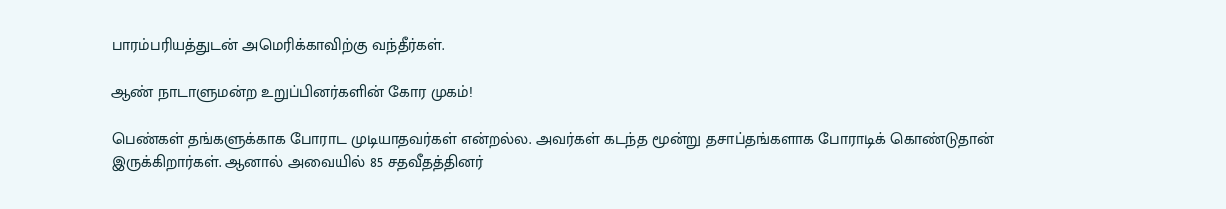பாரம்பரியத்துடன் அமெரிக்காவிற்கு வந்தீர்கள்.

ஆண் நாடாளுமன்ற உறுப்பினர்களின் கோர முகம்!

பெண்கள் தங்களுக்காக போராட முடியாதவர்கள் என்றல்ல. அவர்கள் கடந்த மூன்று தசாப்தங்களாக போராடிக் கொண்டுதான் இருக்கிறார்கள். ஆனால் அவையில் 85 சதவீதத்தினர்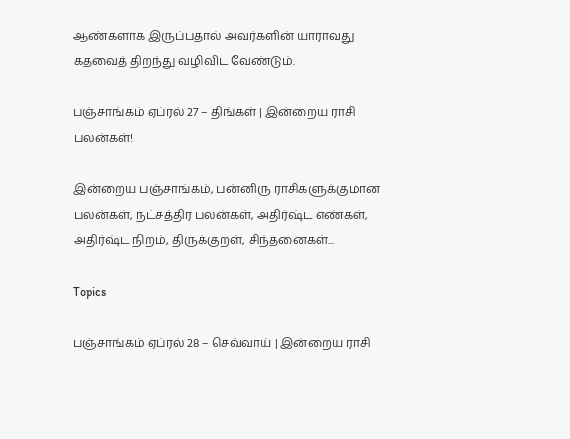ஆண்களாக இருப்பதால் அவர்களின் யாராவது கதவைத் திறந்து வழிவிட வேண்டும்.

பஞ்சாங்கம் ஏப்ரல் 27 – திங்கள் | இன்றைய ராசி பலன்கள்!

இன்றைய பஞ்சாங்கம், பன்னிரு ராசிகளுக்குமான பலன்கள், நட்சத்திர பலன்கள், அதிர்ஷ்ட எண்கள், அதிர்ஷ்ட நிறம், திருக்குறள், சிந்தனைகள்...

Topics

பஞ்சாங்கம் ஏப்ரல் 28 – செவ்வாய் | இன்றைய ராசி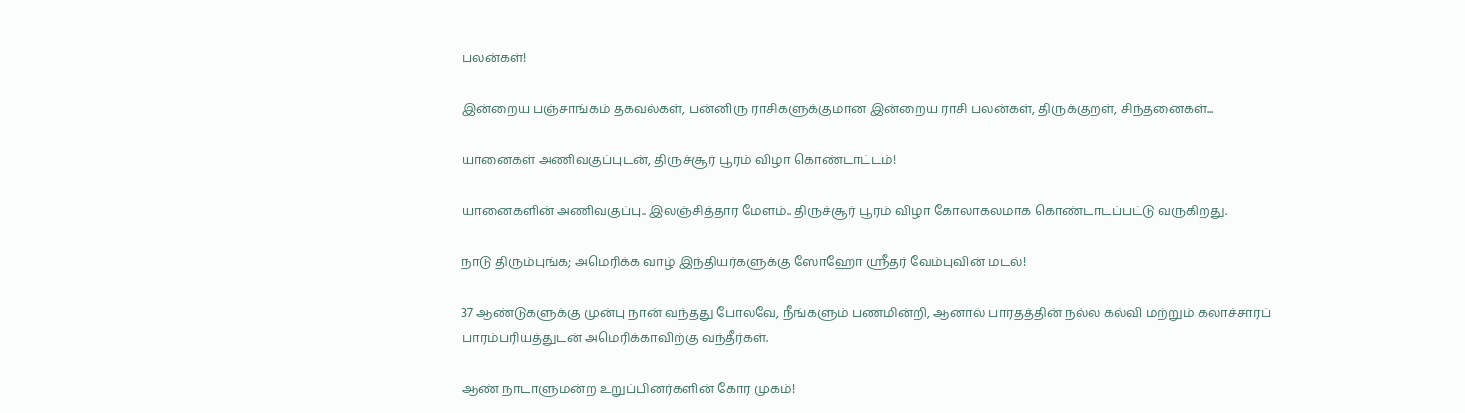பலன்கள்!

இன்றைய பஞ்சாங்கம் தகவல்கள், பன்னிரு ராசிகளுக்குமான இன்றைய ராசி பலன்கள், திருக்குறள், சிந்தனைகள்...

யானைகள் அணிவகுப்புடன், திருச்சூர் பூரம் விழா கொண்டாட்டம்!

யானைகளின் அணிவகுப்பு.. இலஞ்சித்தார மேளம்.. திருச்சூர் பூரம் விழா கோலாகலமாக கொண்டாடப்பட்டு வருகிறது.

நாடு திரும்புங்க; அமெரிக்க வாழ் இந்தியர்களுக்கு ஸோஹோ ஸ்ரீதர் வேம்புவின் மடல்!

37 ஆண்டுகளுக்கு முன்பு நான் வந்தது போலவே, நீங்களும் பணமின்றி, ஆனால் பாரதத்தின் நல்ல கல்வி மற்றும் கலாச்சாரப் பாரம்பரியத்துடன் அமெரிக்காவிற்கு வந்தீர்கள்.

ஆண் நாடாளுமன்ற உறுப்பினர்களின் கோர முகம்!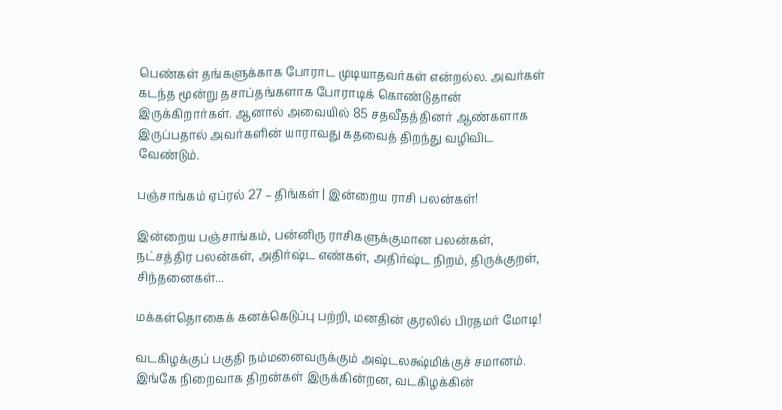பெண்கள் தங்களுக்காக போராட முடியாதவர்கள் என்றல்ல. அவர்கள் கடந்த மூன்று தசாப்தங்களாக போராடிக் கொண்டுதான் இருக்கிறார்கள். ஆனால் அவையில் 85 சதவீதத்தினர் ஆண்களாக இருப்பதால் அவர்களின் யாராவது கதவைத் திறந்து வழிவிட வேண்டும்.

பஞ்சாங்கம் ஏப்ரல் 27 – திங்கள் | இன்றைய ராசி பலன்கள்!

இன்றைய பஞ்சாங்கம், பன்னிரு ராசிகளுக்குமான பலன்கள், நட்சத்திர பலன்கள், அதிர்ஷ்ட எண்கள், அதிர்ஷ்ட நிறம், திருக்குறள், சிந்தனைகள்...

மக்கள்தொகைக் கனக்கெடுப்பு பற்றி, மனதின் குரலில் பிரதமர் மோடி!

வடகிழக்குப் பகுதி நம்மனைவருக்கும் அஷ்டலக்ஷ்மிக்குச் சமானம்.  இங்கே நிறைவாக திறன்கள் இருக்கின்றன, வடகிழக்கின்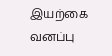இயற்கை வனப்பு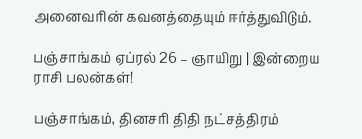அனைவரின் கவனத்தையும் ஈர்த்துவிடும்.

பஞ்சாங்கம் ஏப்ரல் 26 – ஞாயிறு | இன்றைய ராசி பலன்கள்!

பஞ்சாங்கம், தினசரி திதி நட்சத்திரம்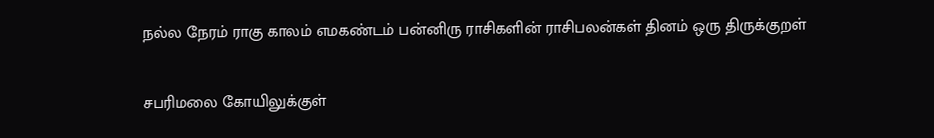நல்ல நேரம் ராகு காலம் எமகண்டம் பன்னிரு ராசிகளின் ராசிபலன்கள் தினம் ஒரு திருக்குறள்

சபரிமலை கோயிலுக்குள்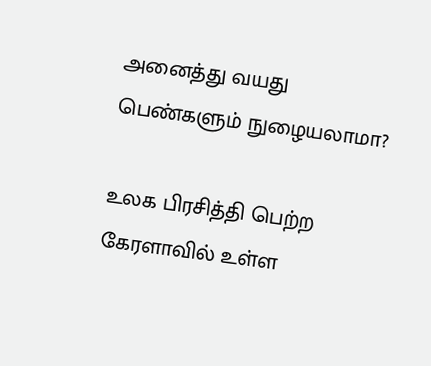அனைத்து வயது பெண்களும் நுழையலாமா?

உலக பிரசித்தி பெற்ற கேரளாவில் உள்ள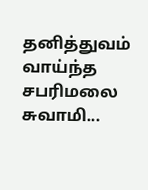தனித்துவம் வாய்ந்த சபரிமலை சுவாமி...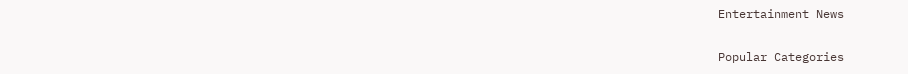Entertainment News

Popular Categories